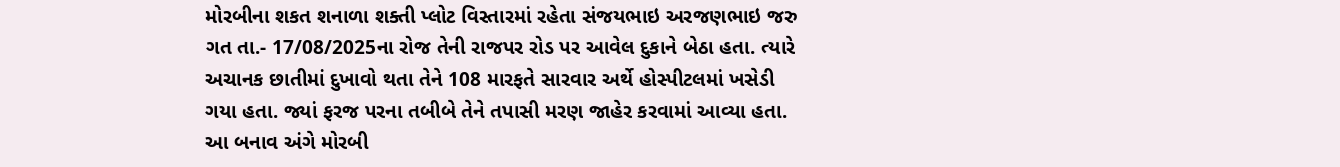મોરબીના શકત શનાળા શક્તી પ્લોટ વિસ્તારમાં રહેતા સંજયભાઇ અરજણભાઇ જરુ ગત તા.- 17/08/2025ના રોજ તેની રાજપર રોડ પર આવેલ દુકાને બેઠા હતા. ત્યારે અચાનક છાતીમાં દુખાવો થતા તેને 108 મારફતે સારવાર અર્થે હોસ્પીટલમાં ખસેડી ગયા હતા. જ્યાં ફરજ પરના તબીબે તેને તપાસી મરણ જાહેર કરવામાં આવ્યા હતા. આ બનાવ અંગે મોરબી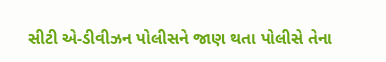સીટી એ-ડીવીઝન પોલીસને જાણ થતા પોલીસે તેના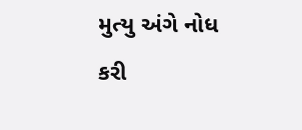મુત્યુ અંગે નોધ કરી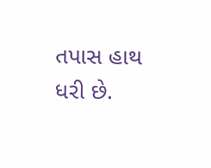તપાસ હાથ ધરી છે.